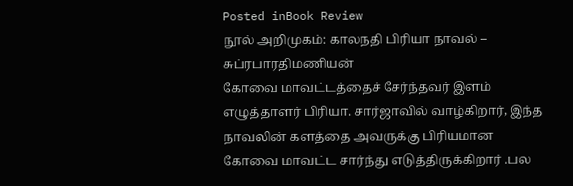Posted inBook Review
நூல் அறிமுகம்: காலநதி பிரியா நாவல் – சுப்ரபாரதிமணியன்
கோவை மாவட்டத்தைச் சேர்ந்தவர் இளம் எழுத்தாளர் பிரியா. சார்ஜாவில் வாழ்கிறார், இந்த நாவலின் களத்தை அவருக்கு பிரியமான கோவை மாவட்ட சார்ந்து எடுத்திருக்கிறார் .பல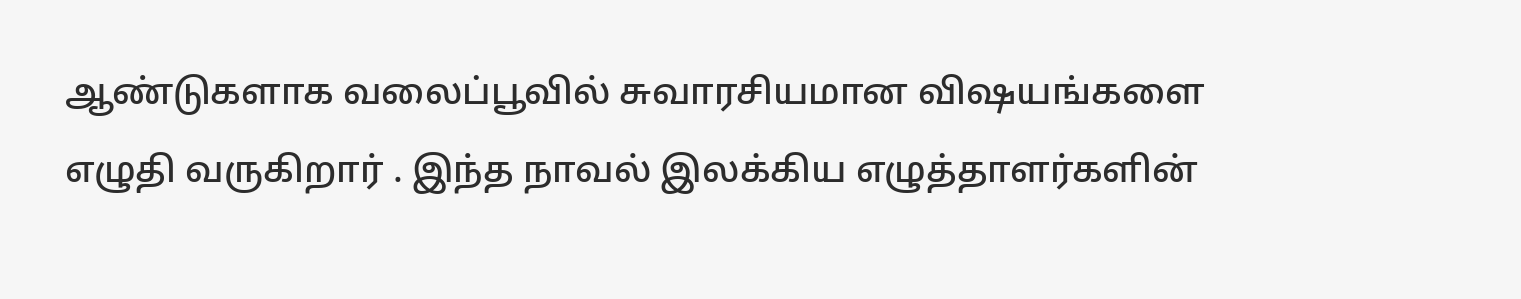ஆண்டுகளாக வலைப்பூவில் சுவாரசியமான விஷயங்களை எழுதி வருகிறார் . இந்த நாவல் இலக்கிய எழுத்தாளர்களின்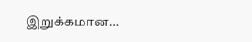இறுக்கமான…